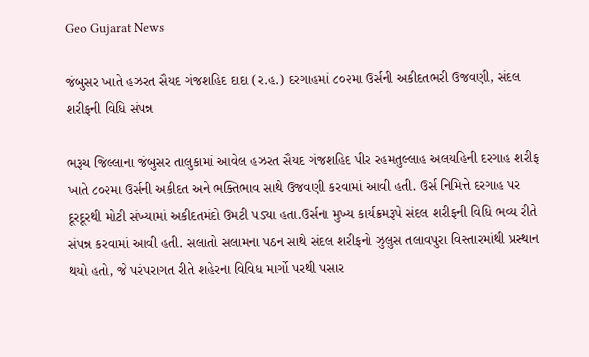Geo Gujarat News

જંબુસર ખાતે હઝરત સૈયદ ગંજશહિદ દાદા (ર.હ.) દરગાહમાં ૮૦૨મા ઉર્સની અકીદતભરી ઉજવણી, સંદલ શરીફની વિધિ સંપન્ન

ભરૂચ જિલ્લાના જંબુસર તાલુકામાં આવેલ હઝરત સૈયદ ગંજશહિદ પીર રહમતુલ્લાહ અલયહિની દરગાહ શરીફ ખાતે ૮૦૨મા ઉર્સની અકીદત અને ભક્તિભાવ સાથે ઉજવણી કરવામાં આવી હતી. ઉર્સ નિમિત્તે દરગાહ પર દૂરદૂરથી મોટી સંખ્યામાં અકીદતમંદો ઉમટી પડ્યા હતા.ઉર્સના મુખ્ય કાર્યક્રમરૂપે સંદલ શરીફની વિધિ ભવ્ય રીતે સંપન્ન કરવામાં આવી હતી. સલાતો સલામના પઠન સાથે સંદલ શરીફનો ઝુલુસ તલાવપુરા વિસ્તારમાંથી પ્રસ્થાન થયો હતો, જે પરંપરાગત રીતે શહેરના વિવિધ માર્ગો પરથી પસાર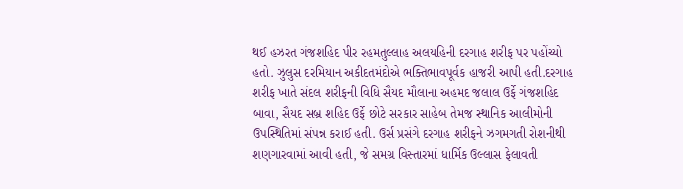થઈ હઝરત ગંજશહિદ પીર રહમતુલ્લાહ અલયહિની દરગાહ શરીફ પર પહોંચ્યો હતો. ઝુલુસ દરમિયાન અકીદતમંદોએ ભક્તિભાવપૂર્વક હાજરી આપી હતી.દરગાહ શરીફ ખાતે સંદલ શરીફની વિધિ સૈયદ મૌલાના અહમદ જલાલ ઉર્ફે ગંજશહિદ બાવા, સૈયદ સબ્ર શહિદ ઉર્ફે છોટે સરકાર સાહેબ તેમજ સ્થાનિક આલીમોની ઉપસ્થિતિમાં સંપન્ન કરાઈ હતી. ઉર્સ પ્રસંગે દરગાહ શરીફને ઝગમગતી રોશનીથી શણગારવામાં આવી હતી, જે સમગ્ર વિસ્તારમાં ધાર્મિક ઉલ્લાસ ફેલાવતી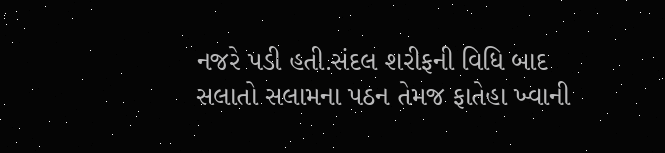નજરે પડી હતી.સંદલ શરીફની વિધિ બાદ સલાતો સલામના પઠન તેમજ ફાતેહા ખ્વાની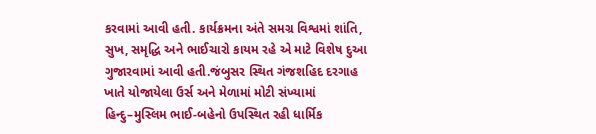કરવામાં આવી હતી. કાર્યક્રમના અંતે સમગ્ર વિશ્વમાં શાંતિ, સુખ, સમૃદ્ધિ અને ભાઈચારો કાયમ રહે એ માટે વિશેષ દુઆ ગુજારવામાં આવી હતી.જંબુસર સ્થિત ગંજશહિદ દરગાહ ખાતે યોજાયેલા ઉર્સ અને મેળામાં મોટી સંખ્યામાં હિન્દુ–મુસ્લિમ ભાઈ-બહેનો ઉપસ્થિત રહી ધાર્મિક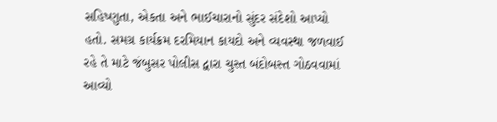સહિષ્ણુતા, એકતા અને ભાઈચારાનો સુંદર સંદેશો આપ્યો હતો. સમગ્ર કાર્યક્રમ દરમિયાન કાયદો અને વ્યવસ્થા જળવાઈ રહે તે માટે જંબુસર પોલીસ દ્વારા ચુસ્ત બંદોબસ્ત ગોઠવવામાં આવ્યો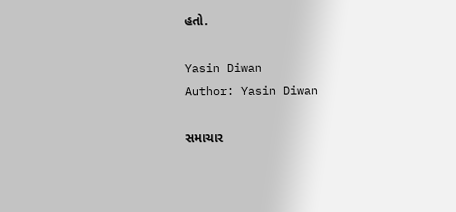હતો.

Yasin Diwan
Author: Yasin Diwan

સમાચાર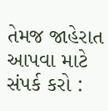તેમજ જાહેરાત આપવા માટે સંપર્ક કરો :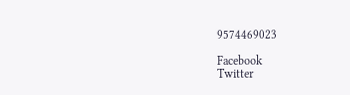9574469023

Facebook
Twitter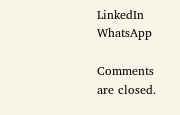LinkedIn
WhatsApp

Comments are closed.